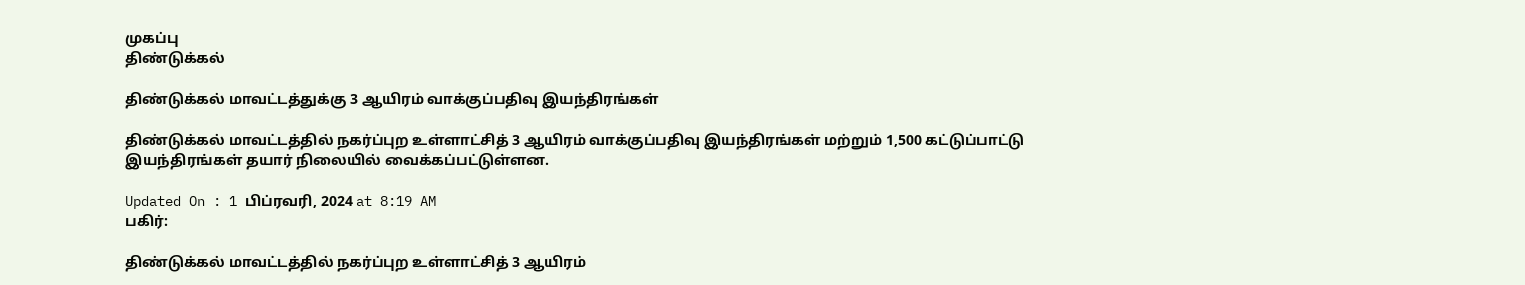முகப்பு
திண்டுக்கல்

திண்டுக்கல் மாவட்டத்துக்கு 3 ஆயிரம் வாக்குப்பதிவு இயந்திரங்கள்

திண்டுக்கல் மாவட்டத்தில் நகர்ப்புற உள்ளாட்சித் 3 ஆயிரம் வாக்குப்பதிவு இயந்திரங்கள் மற்றும் 1,500 கட்டுப்பாட்டு இயந்திரங்கள் தயார் நிலையில் வைக்கப்பட்டுள்ளன.

Updated On : 1 பிப்ரவரி, 2024 at 8:19 AM
பகிர்:

திண்டுக்கல் மாவட்டத்தில் நகர்ப்புற உள்ளாட்சித் 3 ஆயிரம்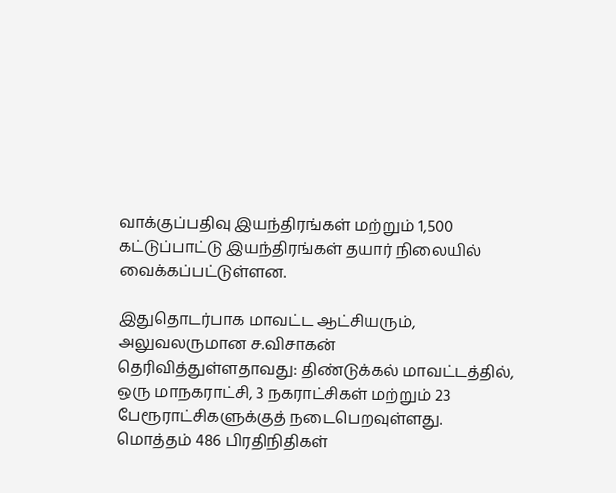வாக்குப்பதிவு இயந்திரங்கள் மற்றும் 1,500 கட்டுப்பாட்டு இயந்திரங்கள் தயார் நிலையில் வைக்கப்பட்டுள்ளன.

இதுதொடர்பாக மாவட்ட ஆட்சியரும், அலுவலருமான ச.விசாகன் தெரிவித்துள்ளதாவது: திண்டுக்கல் மாவட்டத்தில், ஒரு மாநகராட்சி, 3 நகராட்சிகள் மற்றும் 23 பேரூராட்சிகளுக்குத் நடைபெறவுள்ளது. மொத்தம் 486 பிரதிநிதிகள்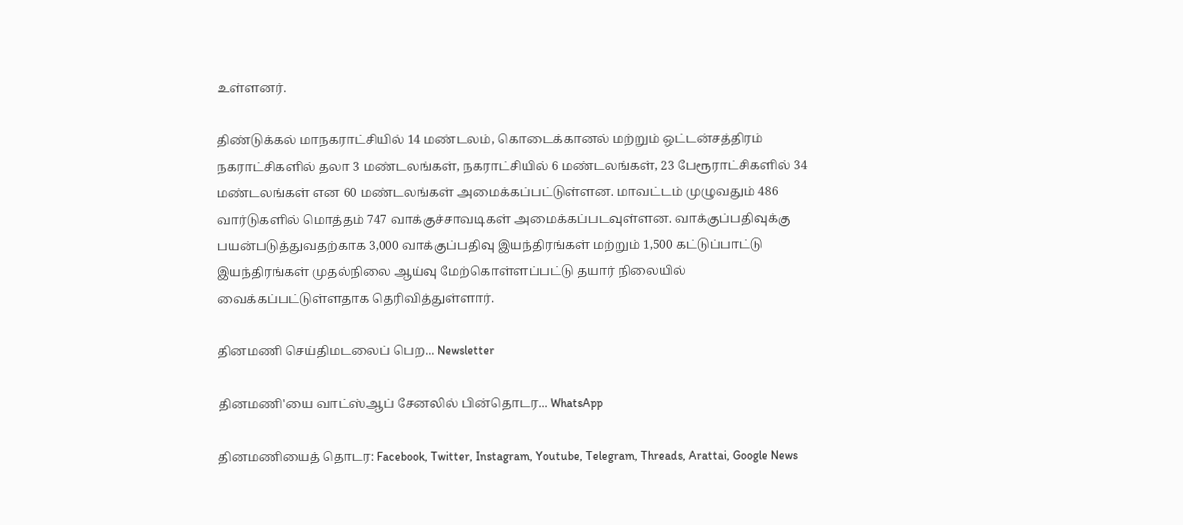உள்ளனர்.

திண்டுக்கல் மாநகராட்சியில் 14 மண்டலம், கொடைக்கானல் மற்றும் ஒட்டன்சத்திரம் நகராட்சிகளில் தலா 3 மண்டலங்கள், நகராட்சியில் 6 மண்டலங்கள், 23 பேரூராட்சிகளில் 34 மண்டலங்கள் என 60 மண்டலங்கள் அமைக்கப்பட்டுள்ளன. மாவட்டம் முழுவதும் 486 வார்டுகளில் மொத்தம் 747 வாக்குச்சாவடிகள் அமைக்கப்படவுள்ளன. வாக்குப்பதிவுக்கு பயன்படுத்துவதற்காக 3,000 வாக்குப்பதிவு இயந்திரங்கள் மற்றும் 1,500 கட்டுப்பாட்டு இயந்திரங்கள் முதல்நிலை ஆய்வு மேற்கொள்ளப்பட்டு தயார் நிலையில் வைக்கப்பட்டுள்ளதாக தெரிவித்துள்ளார்.

தினமணி செய்திமடலைப் பெற... Newsletter

தினமணி'யை வாட்ஸ்ஆப் சேனலில் பின்தொடர... WhatsApp

தினமணியைத் தொடர: Facebook, Twitter, Instagram, Youtube, Telegram, Threads, Arattai, Google News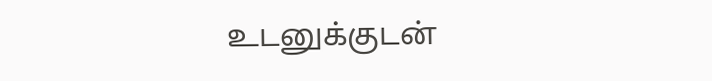உடனுக்குடன்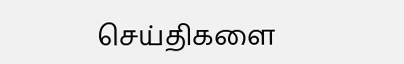செய்திகளை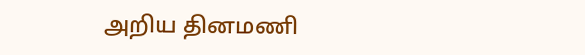அறிய தினமணி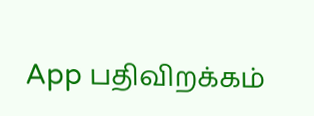App பதிவிறக்கம்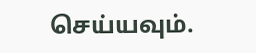செய்யவும்.